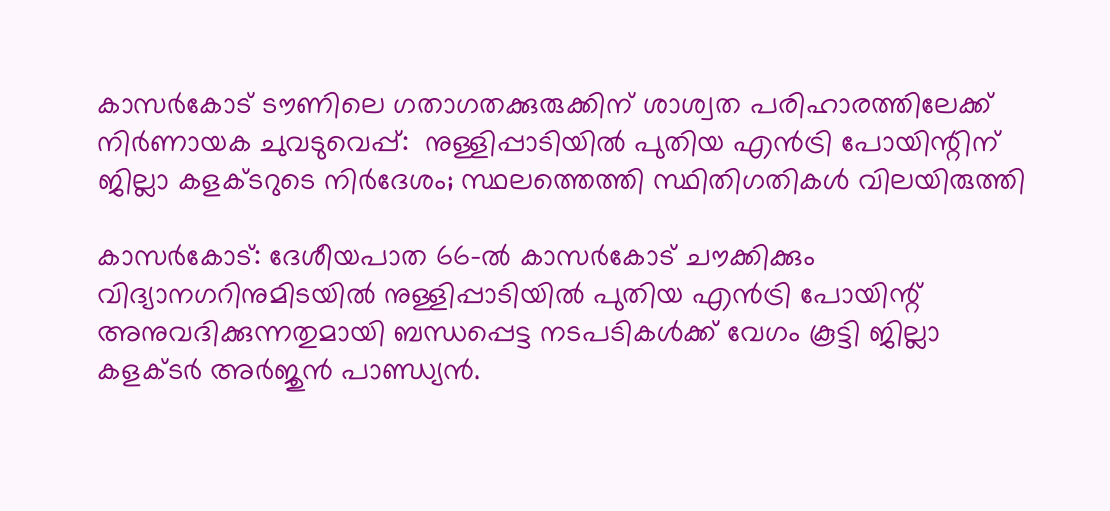കാസര്‍കോട് ടൗണിലെ ഗതാഗതക്കുരുക്കിന് ശാശ്വത പരിഹാരത്തിലേക്ക് നിര്‍ണായക ചുവടുവെപ്പ്:  നുള്ളിപ്പാടിയില്‍ പുതിയ എന്‍ട്രി പോയിന്റിന് ജില്ലാ കളക്ടറുടെ നിര്‍ദേശം; സ്ഥലത്തെത്തി സ്ഥിതിഗതികള്‍ വിലയിരുത്തി

കാസര്‍കോട്: ദേശീയപാത 66-ല്‍ കാസര്‍കോട് ചൗക്കിക്കും വിദ്യാനഗറിനുമിടയില്‍ നുള്ളിപ്പാടിയില്‍ പുതിയ എന്‍ട്രി പോയിന്റ് അനുവദിക്കുന്നതുമായി ബന്ധപ്പെട്ട നടപടികള്‍ക്ക് വേഗം കൂട്ടി ജില്ലാ കളക്ടര്‍ അര്‍ജുന്‍ പാണ്ഡ്യന്‍.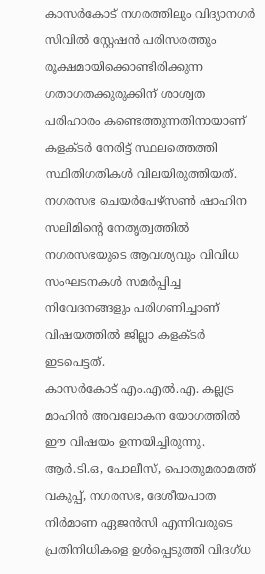കാസര്‍കോട് നഗരത്തിലും വിദ്യാനഗര്‍ സിവില്‍ സ്റ്റേഷന്‍ പരിസരത്തും രൂക്ഷമായിക്കൊണ്ടിരിക്കുന്ന ഗതാഗതക്കുരുക്കിന് ശാശ്വത പരിഹാരം കണ്ടെത്തുന്നതിനായാണ് കളക്ടര്‍ നേരിട്ട് സ്ഥലത്തെത്തി സ്ഥിതിഗതികള്‍ വിലയിരുത്തിയത്. നഗരസഭ ചെയര്‍പേഴ്‌സണ്‍ ഷാഹിന സലിമിന്റെ നേതൃത്വത്തില്‍ നഗരസഭയുടെ ആവശ്യവും വിവിധ സംഘടനകള്‍ സമര്‍പ്പിച്ച നിവേദനങ്ങളും പരിഗണിച്ചാണ് വിഷയത്തില്‍ ജില്ലാ കളക്ടര്‍ ഇടപെട്ടത്.
കാസര്‍കോട് എം.എല്‍.എ. കല്ലട്ര മാഹിന്‍ അവലോകന യോഗത്തില്‍ ഈ വിഷയം ഉന്നയിച്ചിരുന്നു.
ആര്‍.ടി.ഒ, പോലീസ്, പൊതുമരാമത്ത് വകുപ്പ്, നഗരസഭ, ദേശീയപാത നിര്‍മാണ ഏജന്‍സി എന്നിവരുടെ പ്രതിനിധികളെ ഉള്‍പ്പെടുത്തി വിദഗ്ധ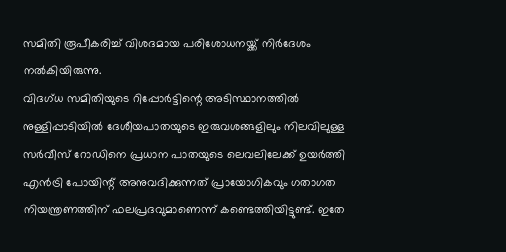സമിതി രൂപീകരിച്ച് വിശദമായ പരിശോധനയ്ക്ക് നിര്‍ദേശം നല്‍കിയിരുന്നു.
വിദഗ്ധ സമിതിയുടെ റിപ്പോര്‍ട്ടിന്റെ അടിസ്ഥാനത്തില്‍ നുള്ളിപ്പാടിയില്‍ ദേശീയപാതയുടെ ഇരുവശങ്ങളിലും നിലവിലുള്ള സര്‍വീസ് റോഡിനെ പ്രധാന പാതയുടെ ലെവലിലേക്ക് ഉയര്‍ത്തി എന്‍ട്രി പോയിന്റ് അനുവദിക്കുന്നത് പ്രായോഗികവും ഗതാഗത നിയന്ത്രണത്തിന് ഫലപ്രദവുമാണെന്ന് കണ്ടെത്തിയിട്ടുണ്ട്. ഇതേ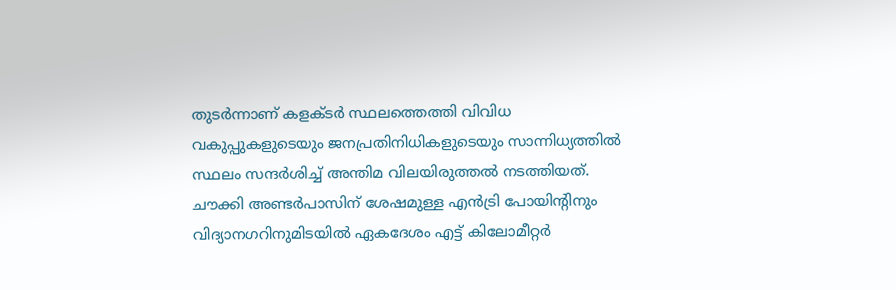തുടര്‍ന്നാണ് കളക്ടര്‍ സ്ഥലത്തെത്തി വിവിധ വകുപ്പുകളുടെയും ജനപ്രതിനിധികളുടെയും സാന്നിധ്യത്തില്‍ സ്ഥലം സന്ദര്‍ശിച്ച് അന്തിമ വിലയിരുത്തല്‍ നടത്തിയത്. ചൗക്കി അണ്ടര്‍പാസിന് ശേഷമുള്ള എന്‍ട്രി പോയിന്റിനും വിദ്യാനഗറിനുമിടയില്‍ ഏകദേശം എട്ട് കിലോമീറ്റര്‍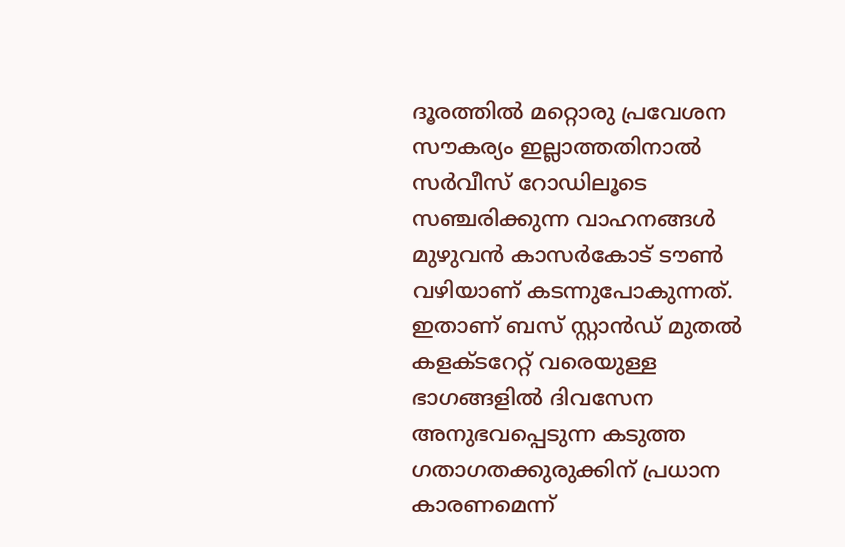ദൂരത്തില്‍ മറ്റൊരു പ്രവേശന സൗകര്യം ഇല്ലാത്തതിനാല്‍ സര്‍വീസ് റോഡിലൂടെ സഞ്ചരിക്കുന്ന വാഹനങ്ങള്‍ മുഴുവന്‍ കാസര്‍കോട് ടൗണ്‍ വഴിയാണ് കടന്നുപോകുന്നത്. ഇതാണ് ബസ് സ്റ്റാന്‍ഡ് മുതല്‍ കളക്ടറേറ്റ് വരെയുള്ള ഭാഗങ്ങളില്‍ ദിവസേന അനുഭവപ്പെടുന്ന കടുത്ത ഗതാഗതക്കുരുക്കിന് പ്രധാന കാരണമെന്ന്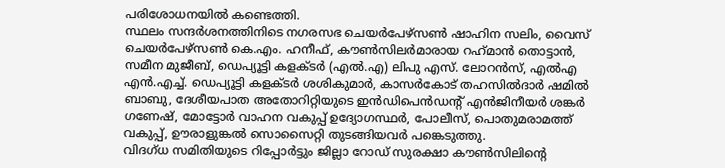പരിശോധനയില്‍ കണ്ടെത്തി.
സ്ഥലം സന്ദര്‍ശനത്തിനിടെ നഗരസഭ ചെയര്‍പേഴ്‌സണ്‍ ഷാഹിന സലിം, വൈസ് ചെയര്‍പേഴ്‌സണ്‍ കെ.എം. ഹനീഫ്, കൗണ്‍സിലര്‍മാരായ റഹ്‌മാന്‍ തൊട്ടാന്‍, സമീന മുജീബ്, ഡെപ്യൂട്ടി കളക്ടര്‍ (എല്‍.എ) ലിപു എസ്. ലോറന്‍സ്, എല്‍എ എന്‍.എച്ച്. ഡെപ്യൂട്ടി കളക്ടര്‍ ശശികുമാര്‍, കാസര്‍കോട് തഹസില്‍ദാര്‍ ഷമില്‍ ബാബു, ദേശീയപാത അതോറിറ്റിയുടെ ഇന്‍ഡിപെന്‍ഡന്റ് എന്‍ജിനീയര്‍ ശങ്കര്‍ ഗണേഷ്, മോട്ടോര്‍ വാഹന വകുപ്പ് ഉദ്യോഗസ്ഥര്‍, പോലീസ്, പൊതുമരാമത്ത് വകുപ്പ്, ഊരാളുങ്കല്‍ സൊസൈറ്റി തുടങ്ങിയവര്‍ പങ്കെടുത്തു.
വിദഗ്ധ സമിതിയുടെ റിപ്പോര്‍ട്ടും ജില്ലാ റോഡ് സുരക്ഷാ കൗണ്‍സിലിന്റെ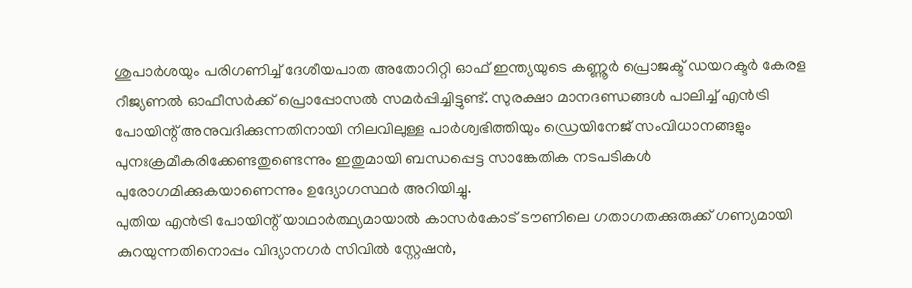ശുപാര്‍ശയും പരിഗണിച്ച് ദേശീയപാത അതോറിറ്റി ഓഫ് ഇന്ത്യയുടെ കണ്ണൂര്‍ പ്രൊജക്ട് ഡയറക്ടര്‍ കേരള റീജ്യണല്‍ ഓഫീസര്‍ക്ക് പ്രൊപ്പോസല്‍ സമര്‍പ്പിച്ചിട്ടുണ്ട്. സുരക്ഷാ മാനദണ്ഡങ്ങള്‍ പാലിച്ച് എന്‍ട്രി പോയിന്റ് അനുവദിക്കുന്നതിനായി നിലവിലുള്ള പാര്‍ശ്വഭിത്തിയും ഡ്രെയിനേജ് സംവിധാനങ്ങളും പുനഃക്രമീകരിക്കേണ്ടതുണ്ടെന്നും ഇതുമായി ബന്ധപ്പെട്ട സാങ്കേതിക നടപടികള്‍ പുരോഗമിക്കുകയാണെന്നും ഉദ്യോഗസ്ഥര്‍ അറിയിച്ചു.
പുതിയ എന്‍ട്രി പോയിന്റ് യാഥാര്‍ത്ഥ്യമായാല്‍ കാസര്‍കോട് ടൗണിലെ ഗതാഗതക്കുരുക്ക് ഗണ്യമായി കുറയുന്നതിനൊപ്പം വിദ്യാനഗര്‍ സിവില്‍ സ്റ്റേഷന്‍,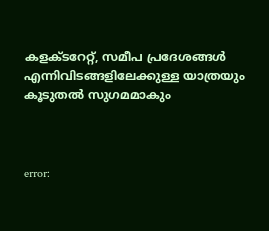കളക്ടറേറ്റ്, സമീപ പ്രദേശങ്ങള്‍ എന്നിവിടങ്ങളിലേക്കുള്ള യാത്രയും കൂടുതല്‍ സുഗമമാകും



error: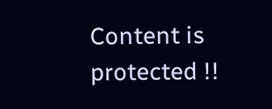Content is protected !!